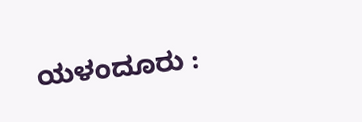ಯಳಂದೂರು :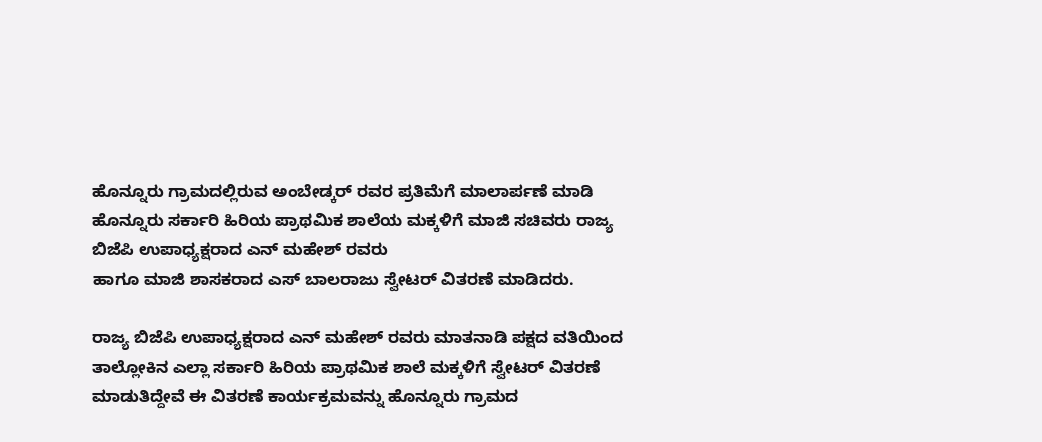ಹೊನ್ನೂರು ಗ್ರಾಮದಲ್ಲಿರುವ ಅಂಬೇಡ್ಕರ್ ರವರ ಪ್ರತಿಮೆಗೆ ಮಾಲಾರ್ಪಣೆ ಮಾಡಿ ಹೊನ್ನೂರು ಸರ್ಕಾರಿ ಹಿರಿಯ ಪ್ರಾಥಮಿಕ ಶಾಲೆಯ ಮಕ್ಕಳಿಗೆ ಮಾಜಿ ಸಚಿವರು ರಾಜ್ಯ ಬಿಜೆಪಿ ಉಪಾಧ್ಯಕ್ಷರಾದ ಎನ್ ಮಹೇಶ್ ರವರು
ಹಾಗೂ ಮಾಜಿ ಶಾಸಕರಾದ ಎಸ್ ಬಾಲರಾಜು ಸ್ವೇಟರ್ ವಿತರಣೆ ಮಾಡಿದರು.

ರಾಜ್ಯ ಬಿಜೆಪಿ ಉಪಾಧ್ಯಕ್ಷರಾದ ಎನ್ ಮಹೇಶ್ ರವರು ಮಾತನಾಡಿ ಪಕ್ಷದ ವತಿಯಿಂದ ತಾಲ್ಲೋಕಿನ ಎಲ್ಲಾ ಸರ್ಕಾರಿ ಹಿರಿಯ ಪ್ರಾಥಮಿಕ ಶಾಲೆ ಮಕ್ಕಳಿಗೆ ಸ್ವೇಟರ್ ವಿತರಣೆ ಮಾಡುತಿದ್ದೇವೆ ಈ ವಿತರಣೆ ಕಾರ್ಯಕ್ರಮವನ್ನು ಹೊನ್ನೂರು ಗ್ರಾಮದ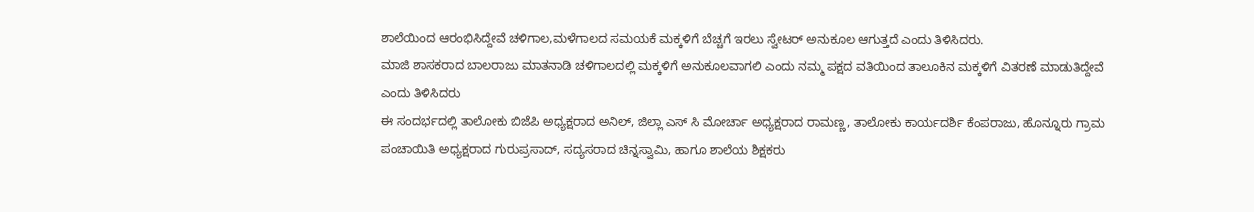ಶಾಲೆಯಿಂದ ಆರಂಭಿಸಿದ್ದೇವೆ ಚಳಿಗಾಲ,ಮಳೆಗಾಲದ ಸಮಯಕೆ ಮಕ್ಕಳಿಗೆ ಬೆಚ್ಚಗೆ ಇರಲು ಸ್ವೇಟರ್ ಅನುಕೂಲ ಆಗುತ್ತದೆ ಎಂದು ತಿಳಿಸಿದರು.
ಮಾಜಿ ಶಾಸಕರಾದ ಬಾಲರಾಜು ಮಾತನಾಡಿ ಚಳಿಗಾಲದಲ್ಲಿ ಮಕ್ಕಳಿಗೆ ಅನುಕೂಲವಾಗಲಿ ಎಂದು ನಮ್ಮ ಪಕ್ಷದ ವತಿಯಿಂದ ತಾಲೂಕಿನ ಮಕ್ಕಳಿಗೆ ವಿತರಣೆ ಮಾಡುತಿದ್ದೇವೆ ಎಂದು ತಿಳಿಸಿದರು
ಈ ಸಂದರ್ಭದಲ್ಲಿ ತಾಲೋಕು ಬಿಜೆಪಿ ಅಧ್ಯಕ್ಷರಾದ ಅನಿಲ್, ಜಿಲ್ಲಾ ಎಸ್ ಸಿ ಮೋರ್ಚಾ ಅಧ್ಯಕ್ಷರಾದ ರಾಮಣ್ಣ, ತಾಲೋಕು ಕಾರ್ಯದರ್ಶಿ ಕೆಂಪರಾಜು, ಹೊನ್ನೂರು ಗ್ರಾಮ ಪಂಚಾಯಿತಿ ಅಧ್ಯಕ್ಷರಾದ ಗುರುಪ್ರಸಾದ್, ಸದ್ಯಸರಾದ ಚಿನ್ನಸ್ವಾಮಿ, ಹಾಗೂ ಶಾಲೆಯ ಶಿಕ್ಷಕರು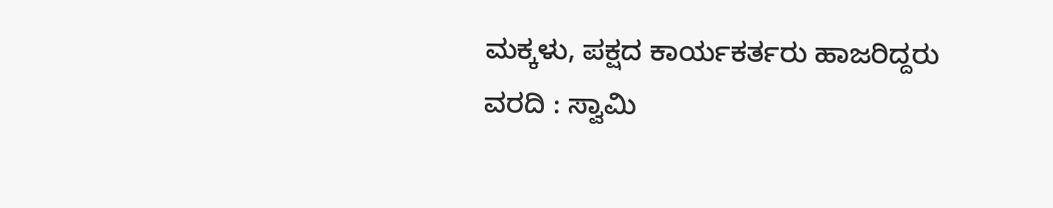ಮಕ್ಕಳು, ಪಕ್ಷದ ಕಾರ್ಯಕರ್ತರು ಹಾಜರಿದ್ದರು
ವರದಿ : ಸ್ವಾಮಿ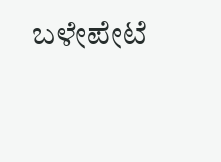ಬಳೇಪೇಟೆ